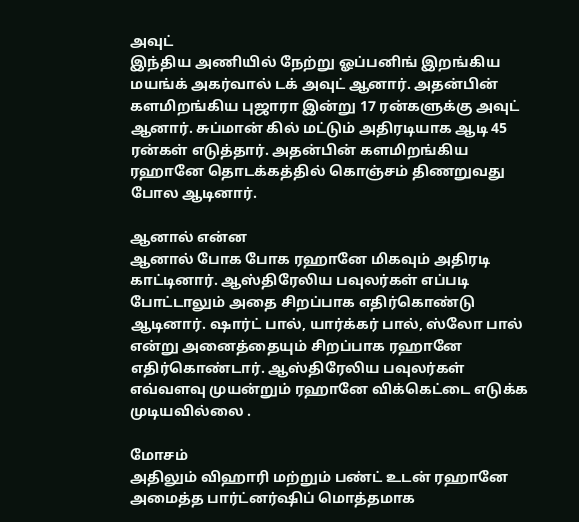அவுட்
இந்திய அணியில் நேற்று ஓப்பனிங் இறங்கிய மயங்க் அகர்வால் டக் அவுட் ஆனார். அதன்பின் களமிறங்கிய புஜாரா இன்று 17 ரன்களுக்கு அவுட் ஆனார். சுப்மான் கில் மட்டும் அதிரடியாக ஆடி 45 ரன்கள் எடுத்தார். அதன்பின் களமிறங்கிய ரஹானே தொடக்கத்தில் கொஞ்சம் திணறுவது போல ஆடினார்.

ஆனால் என்ன
ஆனால் போக போக ரஹானே மிகவும் அதிரடி காட்டினார். ஆஸ்திரேலிய பவுலர்கள் எப்படி போட்டாலும் அதை சிறப்பாக எதிர்கொண்டு ஆடினார். ஷார்ட் பால், யார்க்கர் பால், ஸ்லோ பால் என்று அனைத்தையும் சிறப்பாக ரஹானே எதிர்கொண்டார். ஆஸ்திரேலிய பவுலர்கள் எவ்வளவு முயன்றும் ரஹானே விக்கெட்டை எடுக்க முடியவில்லை .

மோசம்
அதிலும் விஹாரி மற்றும் பண்ட் உடன் ரஹானே அமைத்த பார்ட்னர்ஷிப் மொத்தமாக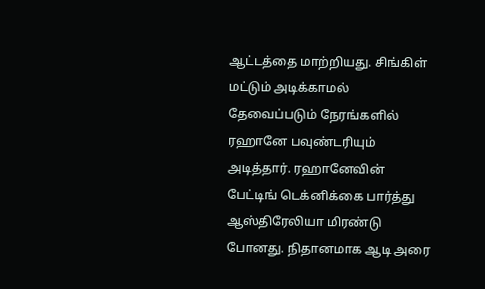ஆட்டத்தை மாற்றியது. சிங்கிள் மட்டும் அடிக்காமல் தேவைப்படும் நேரங்களில் ரஹானே பவுண்டரியும் அடித்தார். ரஹானேவின் பேட்டிங் டெக்னிக்கை பார்த்து ஆஸ்திரேலியா மிரண்டு போனது. நிதானமாக ஆடி அரை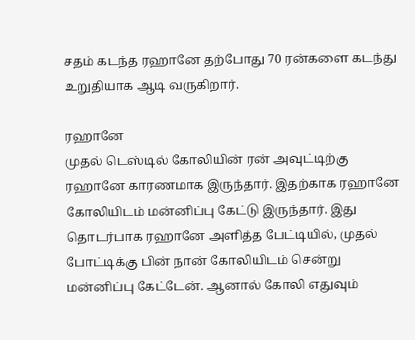சதம் கடந்த ரஹானே தற்போது 70 ரன்களை கடந்து உறுதியாக ஆடி வருகிறார்.

ரஹானே
முதல் டெஸ்டில் கோலியின் ரன் அவுட்டிற்கு ரஹானே காரணமாக இருந்தார். இதற்காக ரஹானே கோலியிடம் மன்னிப்பு கேட்டு இருந்தார். இது தொடர்பாக ரஹானே அளித்த பேட்டியில், முதல் போட்டிக்கு பின் நான் கோலியிடம் சென்று மன்னிப்பு கேட்டேன். ஆனால் கோலி எதுவும்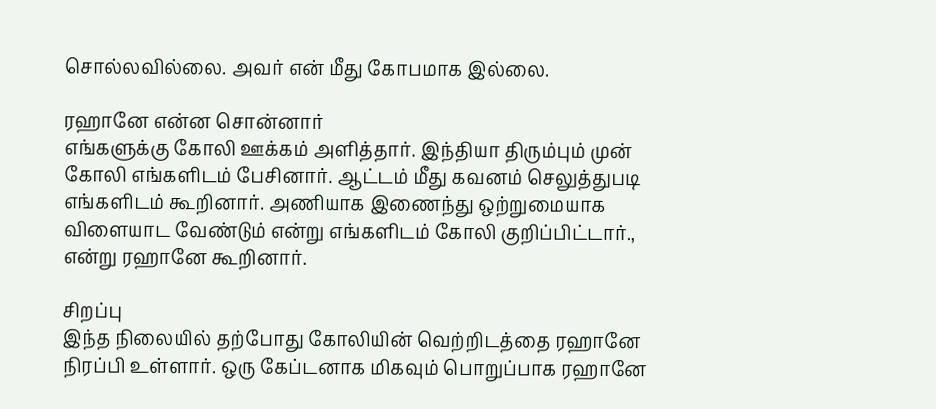சொல்லவில்லை. அவர் என் மீது கோபமாக இல்லை.

ரஹானே என்ன சொன்னார்
எங்களுக்கு கோலி ஊக்கம் அளித்தார். இந்தியா திரும்பும் முன் கோலி எங்களிடம் பேசினார். ஆட்டம் மீது கவனம் செலுத்துபடி எங்களிடம் கூறினார். அணியாக இணைந்து ஒற்றுமையாக விளையாட வேண்டும் என்று எங்களிடம் கோலி குறிப்பிட்டார்., என்று ரஹானே கூறினார்.

சிறப்பு
இந்த நிலையில் தற்போது கோலியின் வெற்றிடத்தை ரஹானே நிரப்பி உள்ளார். ஒரு கேப்டனாக மிகவும் பொறுப்பாக ரஹானே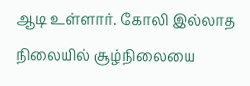ஆடி உள்ளார். கோலி இல்லாத நிலையில் சூழ்நிலையை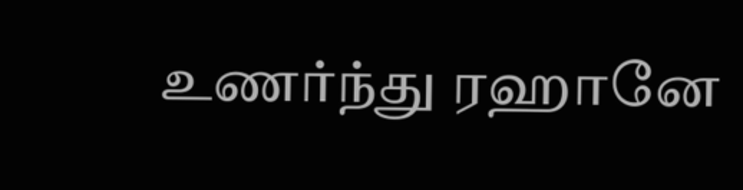உணர்ந்து ரஹானே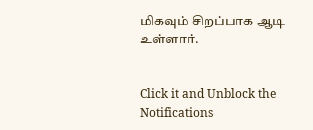மிகவும் சிறப்பாக ஆடி உள்ளார்.


Click it and Unblock the Notifications